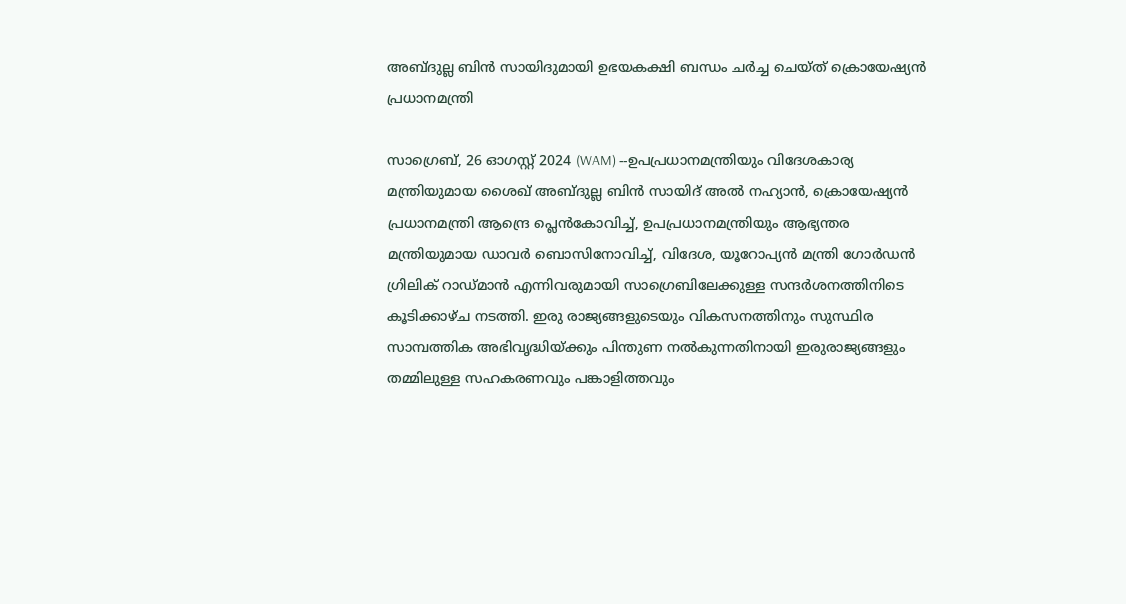അബ്ദുല്ല ബിൻ സായിദുമായി ഉഭയകക്ഷി ബന്ധം ചർച്ച ചെയ്ത് ക്രൊയേഷ്യൻ പ്രധാനമന്ത്രി

സാഗ്രെബ്, 26 ഓഗസ്റ്റ് 2024 (WAM) --ഉപപ്രധാനമന്ത്രിയും വിദേശകാര്യ മന്ത്രിയുമായ ശൈഖ് അബ്ദുല്ല ബിൻ സായിദ് അൽ നഹ്യാൻ, ക്രൊയേഷ്യൻ പ്രധാനമന്ത്രി ആന്ദ്രെ പ്ലെൻകോവിച്ച്, ഉപപ്രധാനമന്ത്രിയും ആഭ്യന്തര മന്ത്രിയുമായ ഡാവർ ബൊസിനോവിച്ച്, വിദേശ, യൂറോപ്യൻ മന്ത്രി ഗോർഡൻ ഗ്രിലിക് റാഡ്മാൻ എന്നിവരുമായി സാഗ്രെബിലേക്കുള്ള സന്ദർശനത്തിനിടെ കൂടിക്കാഴ്ച നടത്തി. ഇരു രാജ്യങ്ങളുടെയും വികസനത്തിനും സുസ്ഥിര സാമ്പത്തിക അഭിവൃദ്ധിയ്ക്കും പിന്തുണ നൽകുന്നതിനായി ഇരുരാജ്യങ്ങളും തമ്മിലുള്ള സഹകരണവും പങ്കാളിത്തവും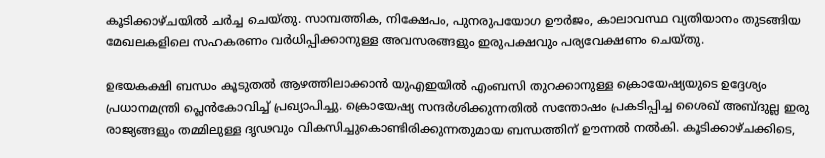കൂടിക്കാഴ്ചയിൽ ചർച്ച ചെയ്തു. സാമ്പത്തിക, നിക്ഷേപം, പുനരുപയോഗ ഊർജം, കാലാവസ്ഥ വ്യതിയാനം തുടങ്ങിയ മേഖലകളിലെ സഹകരണം വർധിപ്പിക്കാനുള്ള അവസരങ്ങളും ഇരുപക്ഷവും പര്യവേക്ഷണം ചെയ്തു.

ഉഭയകക്ഷി ബന്ധം കൂടുതൽ ആഴത്തിലാക്കാൻ യുഎഇയിൽ എംബസി തുറക്കാനുള്ള ക്രൊയേഷ്യയുടെ ഉദ്ദേശ്യം പ്രധാനമന്ത്രി പ്ലെൻകോവിച്ച് പ്രഖ്യാപിച്ചു. ക്രൊയേഷ്യ സന്ദർശിക്കുന്നതിൽ സന്തോഷം പ്രകടിപ്പിച്ച ശൈഖ് അബ്ദുല്ല ഇരു രാജ്യങ്ങളും തമ്മിലുള്ള ദൃഢവും വികസിച്ചുകൊണ്ടിരിക്കുന്നതുമായ ബന്ധത്തിന് ഊന്നൽ നൽകി. കൂടിക്കാഴ്ചക്കിടെ,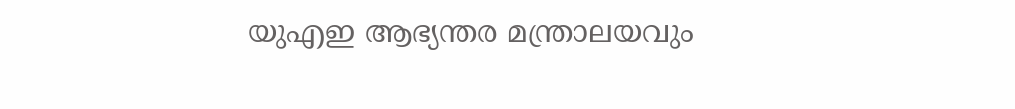യുഎഇ ആഭ്യന്തര മന്ത്രാലയവും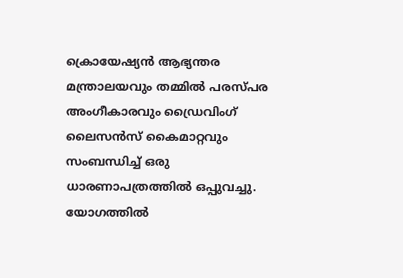ക്രൊയേഷ്യൻ ആഭ്യന്തര മന്ത്രാലയവും തമ്മിൽ പരസ്പര അംഗീകാരവും ഡ്രൈവിംഗ് ലൈസൻസ് കൈമാറ്റവും സംബന്ധിച്ച് ഒരു ധാരണാപത്രത്തിൽ ഒപ്പുവച്ചു. യോഗത്തിൽ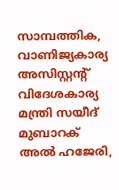സാമ്പത്തിക, വാണിജ്യകാര്യ അസിസ്റ്റൻ്റ് വിദേശകാര്യ മന്ത്രി സയീദ് മുബാറക് അൽ ഹജേരി,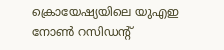ക്രൊയേഷ്യയിലെ യുഎഇ നോൺ റസിഡൻ്റ്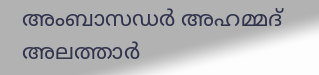അംബാസഡർ അഹമ്മദ് അലത്താർ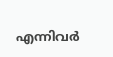എന്നിവർ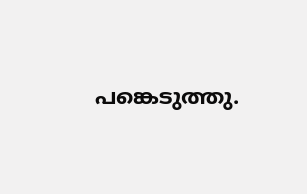പങ്കെടുത്തു.